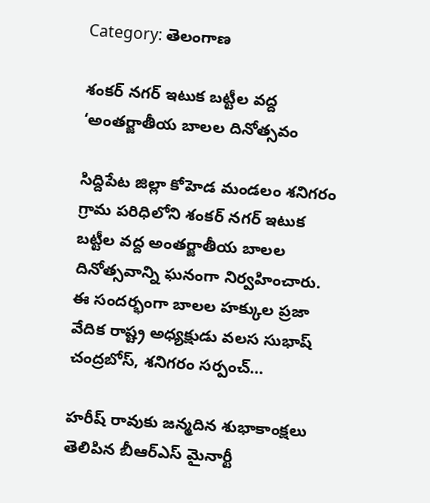Category: తెలంగాణ

శంకర్ నగర్ ఇటుక బట్టీల వద్ద ‘అంతర్జాతీయ బాలల దినోత్సవం

సిద్దిపేట జిల్లా కోహెడ మండలం శనిగరం గ్రామ పరిధిలోని శంకర్ నగర్ ఇటుక బట్టీల వద్ద అంతర్జాతీయ బాలల దినోత్సవాన్ని ఘనంగా నిర్వహించారు. ఈ సందర్భంగా బాలల హక్కుల ప్రజా వేదిక రాష్ట్ర అధ్యక్షుడు వలస సుభాష్ చంద్రబోస్, శనిగరం సర్పంచ్…

హరీష్ రావుకు జన్మదిన శుభాకాంక్షలు తెలిపిన బీఆర్‌ఎస్ మైనార్టీ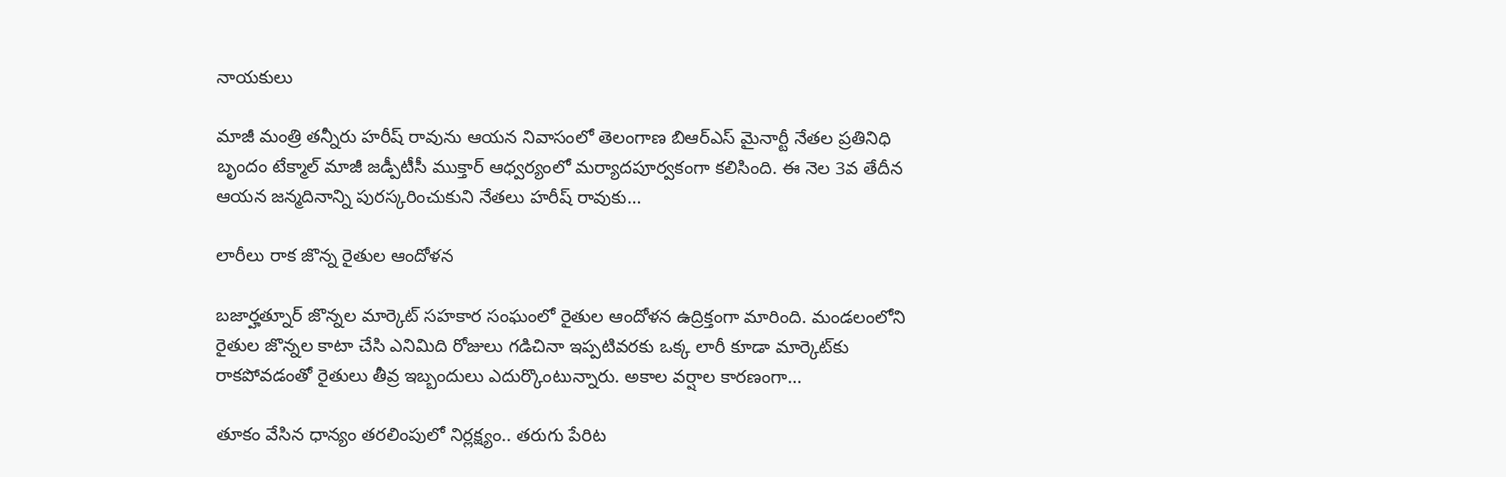నాయకులు

మాజీ మంత్రి తన్నీరు హరీష్ రావును ఆయన నివాసంలో తెలంగాణ బిఆర్ఎస్ మైనార్టీ నేతల ప్రతినిధి బృందం టేక్మాల్ మాజీ జడ్పీటీసీ ముక్తార్ ఆధ్వర్యంలో మర్యాదపూర్వకంగా కలిసింది. ఈ నెల 3వ తేదీన ఆయన జన్మదినాన్ని పురస్కరించుకుని నేతలు హరీష్ రావుకు…

లారీలు రాక జొన్న రైతుల ఆందోళన

బజార్హత్నూర్ జొన్నల మార్కెట్ సహకార సంఘంలో రైతుల ఆందోళన ఉద్రిక్తంగా మారింది. మండలంలోని రైతుల జొన్నల కాటా చేసి ఎనిమిది రోజులు గడిచినా ఇప్పటివరకు ఒక్క లారీ కూడా మార్కెట్‌కు రాకపోవడంతో రైతులు తీవ్ర ఇబ్బందులు ఎదుర్కొంటున్నారు. అకాల వర్షాల కారణంగా…

తూకం వేసిన ధాన్యం తరలింపులో నిర్లక్ష్యం.. తరుగు పేరిట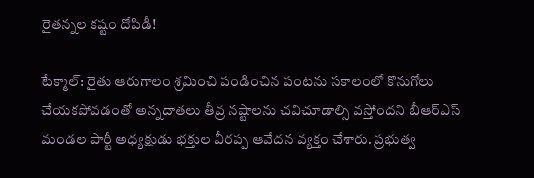రైతన్నల కష్టం దోపిడీ!

టేక్మాల్: రైతు ఆరుగాలం శ్రమించి పండించిన పంటను సకాలంలో కొనుగోలు చేయకపోవడంతో అన్నదాతలు తీవ్ర నష్టాలను చవిచూడాల్సి వస్తోందని బీఆర్‌ఎస్ మండల పార్టీ అధ్యక్షుడు భక్తుల వీరప్ప ఆవేదన వ్యక్తం చేశారు. ప్రభుత్వ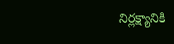నిర్లక్ష్యానికి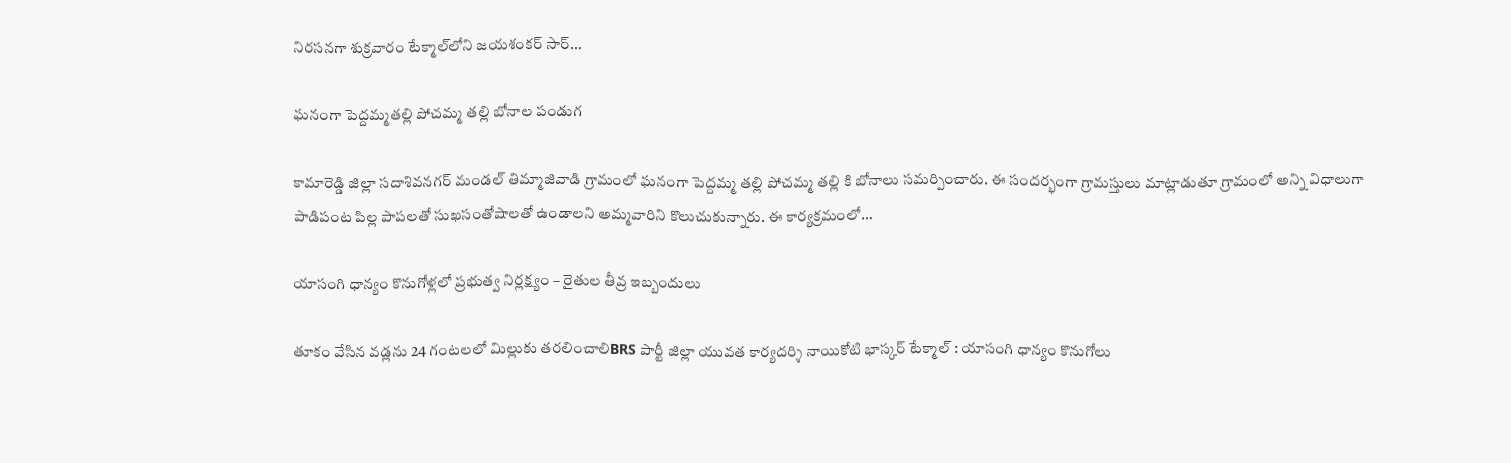నిరసనగా శుక్రవారం టేక్మాల్‌లోని జయశంకర్ సార్…

ఘనంగా పెద్దమ్మతల్లి పోచమ్మ తల్లి బోనాల పండుగ

కామారెడ్డి జిల్లా సదాశివనగర్ మండల్ తిమ్మాజివాడి గ్రామంలో ఘనంగా పెద్దమ్మ తల్లి పోచమ్మ తల్లి కి బోనాలు సమర్పించారు. ఈ సందర్భంగా గ్రామస్తులు మాట్లాడుతూ గ్రామంలో అన్ని విధాలుగా పాడిపంట పిల్ల పాపలతో సుఖసంతోషాలతో ఉండాలని అమ్మవారిని కొలుచుకున్నారు. ఈ కార్యక్రమంలో…

యాసంగి ధాన్యం కొనుగోళ్లలో ప్రభుత్వ నిర్లక్ష్యం – రైతుల తీవ్ర ఇబ్బందులు

తూకం వేసిన వడ్లను 24 గంటలలో మిల్లుకు తరలించాలిBRS పార్టీ జిల్లా యువత కార్యదర్శి నాయికోటి భాస్కర్ టేక్మాల్ : యాసంగి ధాన్యం కొనుగోలు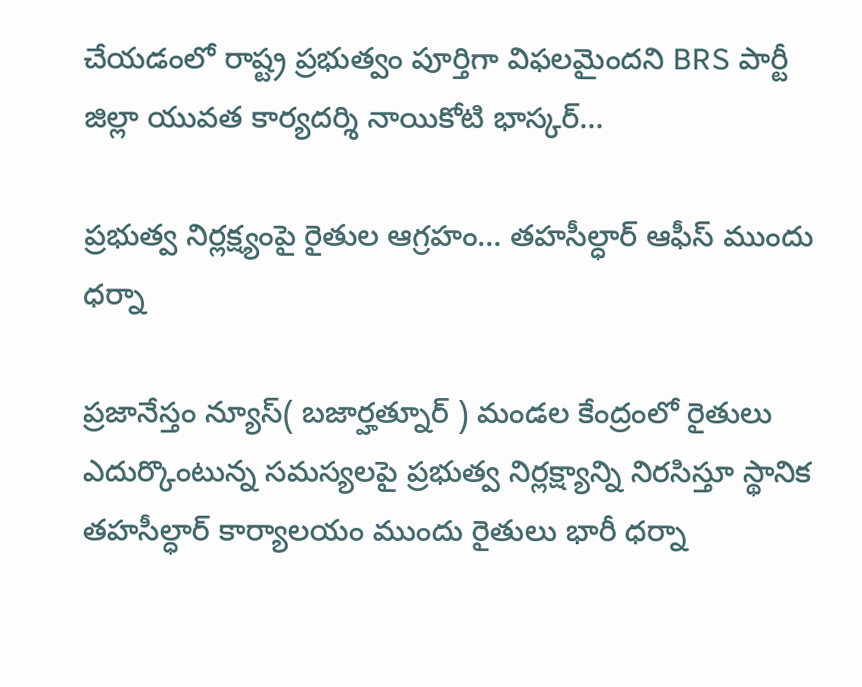చేయడంలో రాష్ట్ర ప్రభుత్వం పూర్తిగా విఫలమైందని BRS పార్టీ జిల్లా యువత కార్యదర్శి నాయికోటి భాస్కర్…

ప్రభుత్వ నిర్లక్ష్యంపై రైతుల ఆగ్రహం… తహసీల్ధార్ ఆఫీస్ ముందు ధర్నా

ప్రజానేస్తం న్యూస్( బజార్హత్నూర్ ) మండల కేంద్రంలో రైతులు ఎదుర్కొంటున్న సమస్యలపై ప్రభుత్వ నిర్లక్ష్యాన్ని నిరసిస్తూ స్థానిక తహసీల్ధార్ కార్యాలయం ముందు రైతులు భారీ ధర్నా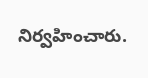నిర్వహించారు.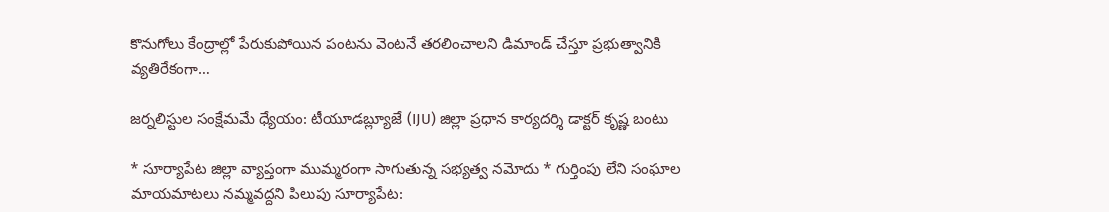కొనుగోలు కేంద్రాల్లో పేరుకుపోయిన పంటను వెంటనే తరలించాలని డిమాండ్ చేస్తూ ప్రభుత్వానికి వ్యతిరేకంగా…

జర్నలిస్టుల సంక్షేమమే ధ్యేయం: టీయూడబ్ల్యూజే (IJU) జిల్లా ప్రధాన కార్యదర్శి డాక్టర్ కృష్ణ బంటు

* సూర్యాపేట జిల్లా వ్యాప్తంగా ముమ్మరంగా సాగుతున్న సభ్యత్వ నమోదు * గుర్తింపు లేని సంఘాల మాయమాటలు నమ్మవద్దని పిలుపు సూర్యాపేట: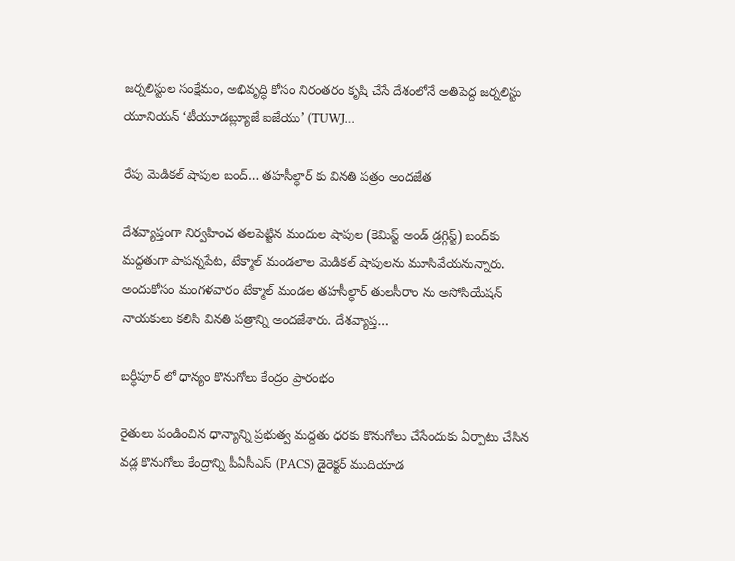జర్నలిస్టుల సంక్షేమం, అభివృద్ధి కోసం నిరంతరం కృషి చేసే దేశంలోనే అతిపెద్ద జర్నలిస్టు యూనియన్ ‘టీయూడబ్ల్యూజే ఐజేయు’ (TUWJ…

రేపు మెడికల్ షాపుల బంద్… తహసీల్ధార్ కు వినతి పత్రం అందజేత

దేశవ్యాప్తంగా నిర్వహించ తలపెట్టిన మందుల షాపుల (కెమిస్ట్ అండ్ డ్రగ్గిస్ట్) బంద్‌కు మద్దతుగా పాపన్నపేట, టేక్మాల్ మండలాల మెడికల్ షాపులను మూసివేయనున్నారు. అందుకోసం మంగళవారం టేక్మాల్ మండల తహసీల్ధార్ తులసీరాం ను అసోసియేషన్ నాయకులు కలిసి వినతి పత్రాన్ని అందజేశారు. దేశవ్యాప్త…

బర్ధీపూర్ లో ధాన్యం కొనుగోలు కేంద్రం ప్రారంభం

రైతులు పండించిన ధాన్యాన్ని ప్రభుత్వ మద్దతు ధరకు కొనుగోలు చేసేందుకు ఏర్పాటు చేసిన వడ్ల కొనుగోలు కేంద్రాన్ని పీఏసీఎస్ (PACS) డైరెక్టర్ ముదియాడ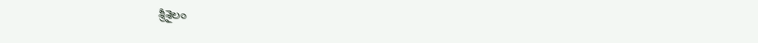శ్రీశైలం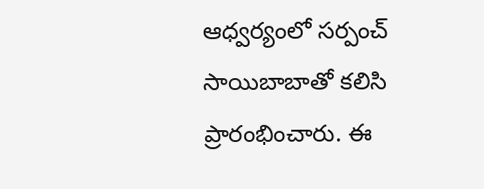ఆధ్వర్యంలో సర్పంచ్ సాయిబాబాతో కలిసి ప్రారంభించారు. ఈ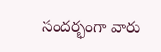సందర్భంగా వారు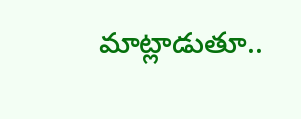మాట్లాడుతూ..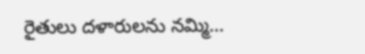రైతులు దళారులను నమ్మి…